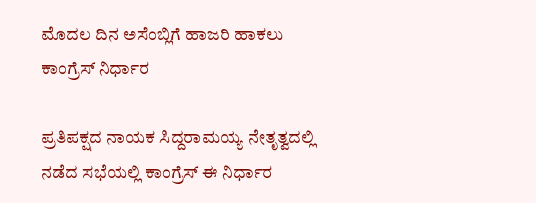ಮೊದಲ ದಿನ ಅಸೆಂಬ್ಲಿಗೆ ಹಾಜರಿ ಹಾಕಲು ಕಾಂಗ್ರೆಸ್ ನಿರ್ಧಾರ

ಪ್ರತಿಪಕ್ಷದ ನಾಯಕ ಸಿದ್ದರಾಮಯ್ಯ ನೇತೃತ್ವದಲ್ಲಿ ನಡೆದ ಸಭೆಯಲ್ಲಿ ಕಾಂಗ್ರೆಸ್ ಈ ನಿರ್ಧಾರ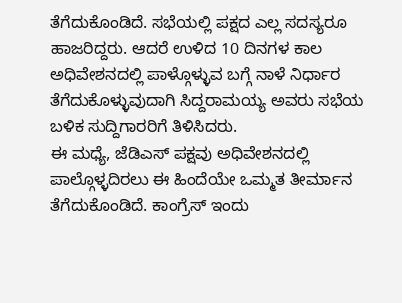ತೆಗೆದುಕೊಂಡಿದೆ. ಸಭೆಯಲ್ಲಿ ಪಕ್ಷದ ಎಲ್ಲ ಸದಸ್ಯರೂ ಹಾಜರಿದ್ದರು. ಆದರೆ ಉಳಿದ 10 ದಿನಗಳ ಕಾಲ ಅಧಿವೇಶನದಲ್ಲಿ ಪಾಳ್ಗೊಳ್ಳುವ ಬಗ್ಗೆ ನಾಳೆ ನಿರ್ಧಾರ ತೆಗೆದುಕೊಳ್ಳುವುದಾಗಿ ಸಿದ್ದರಾಮಯ್ಯ ಅವರು ಸಭೆಯ ಬಳಿಕ ಸುದ್ದಿಗಾರರಿಗೆ ತಿಳಿಸಿದರು.
ಈ ಮಧ್ಯೆ, ಜೆಡಿಎಸ್ ಪಕ್ಷವು ಅಧಿವೇಶನದಲ್ಲಿ ಪಾಲ್ಗೊಳ್ಳದಿರಲು ಈ ಹಿಂದೆಯೇ ಒಮ್ಮತ ತೀರ್ಮಾನ ತೆಗೆದುಕೊಂಡಿದೆ. ಕಾಂಗ್ರೆಸ್ ಇಂದು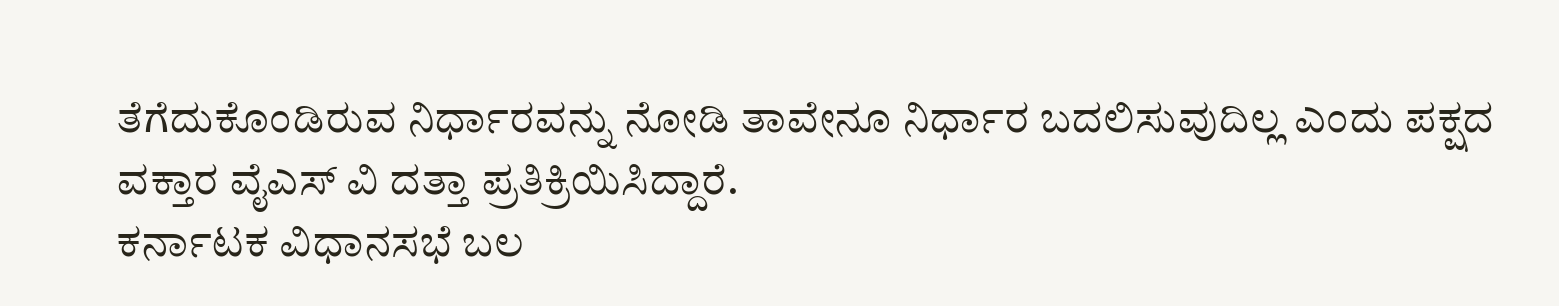ತೆಗೆದುಕೊಂಡಿರುವ ನಿರ್ಧಾರವನ್ನು ನೋಡಿ ತಾವೇನೂ ನಿರ್ಧಾರ ಬದಲಿಸುವುದಿಲ್ಲ ಎಂದು ಪಕ್ಷದ ವಕ್ತಾರ ವೈಎಸ್ ವಿ ದತ್ತಾ ಪ್ರತಿಕ್ರಿಯಿಸಿದ್ದಾರೆ.
ಕರ್ನಾಟಕ ವಿಧಾನಸಭೆ ಬಲ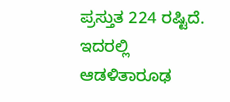ಪ್ರಸ್ತುತ 224 ರಷ್ಟಿದೆ. ಇದರಲ್ಲಿ ಆಡಳಿತಾರೂಢ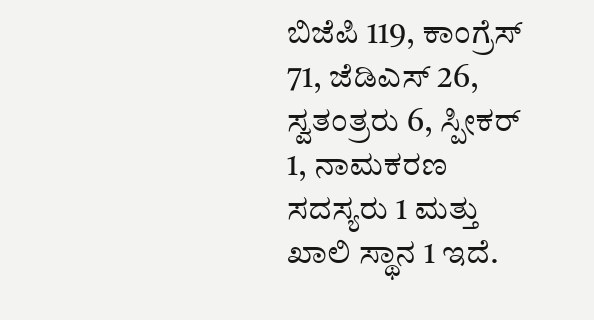ಬಿಜೆಪಿ 119, ಕಾಂಗ್ರೆಸ್ 71, ಜೆಡಿಎಸ್ 26, ಸ್ವತಂತ್ರರು 6, ಸ್ಪೀಕರ್ 1, ನಾಮಕರಣ ಸದಸ್ಯರು 1 ಮತ್ತು ಖಾಲಿ ಸ್ಥಾನ 1 ಇದೆ.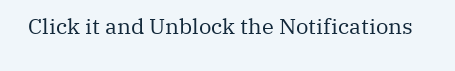Click it and Unblock the Notifications